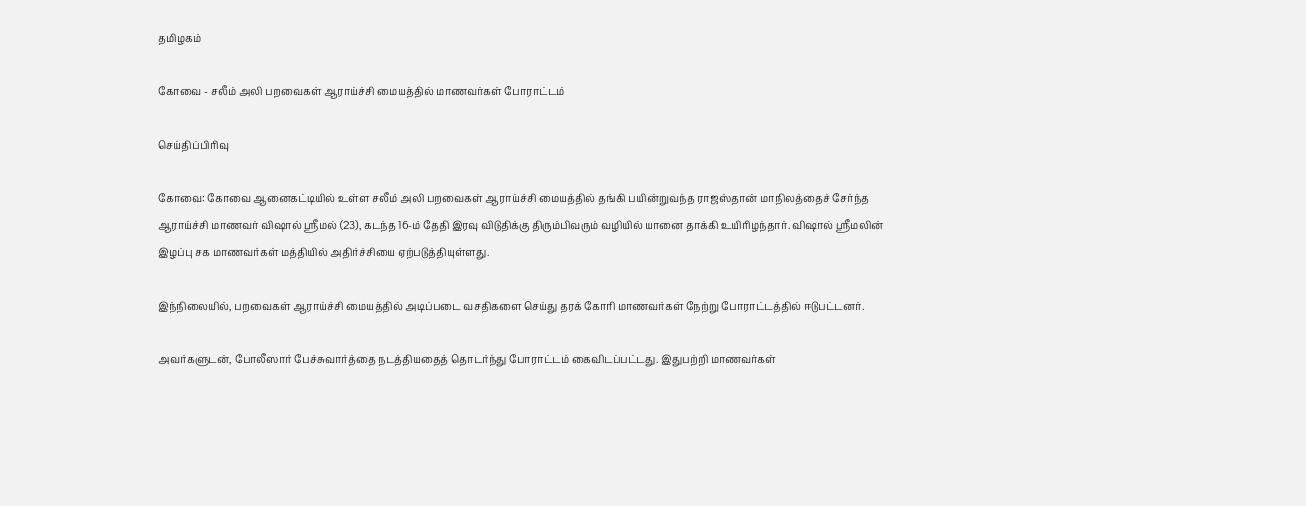தமிழகம்

கோவை - சலீம் அலி பறவைகள் ஆராய்ச்சி மையத்தில் மாணவர்கள் போராட்டம்

செய்திப்பிரிவு

கோவை: கோவை ஆனைகட்டியில் உள்ள சலீம் அலி பறவைகள் ஆராய்ச்சி மையத்தில் தங்கி பயின்றுவந்த ராஜஸ்தான் மாநிலத்தைச் சேர்ந்த ஆராய்ச்சி மாணவர் விஷால் ஸ்ரீமல் (23), கடந்த 16-ம் தேதி இரவு விடுதிக்கு திரும்பிவரும் வழியில் யானை தாக்கி உயிரிழந்தார். விஷால் ஸ்ரீமலின் இழப்பு சக மாணவர்கள் மத்தியில் அதிர்ச்சியை ஏற்படுத்தியுள்ளது.

இந்நிலையில், பறவைகள் ஆராய்ச்சி மையத்தில் அடிப்படை வசதிகளை செய்து தரக் கோரி மாணவர்கள் நேற்று போராட்டத்தில் ஈடுபட்டனர்.

அவர்களுடன், போலீஸார் பேச்சுவார்த்தை நடத்தியதைத் தொடர்ந்து போராட்டம் கைவிடப்பட்டது. இதுபற்றி மாணவர்கள்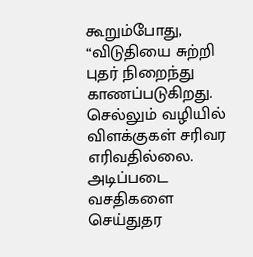கூறும்போது, “விடுதியை சுற்றி புதர் நிறைந்து காணப்படுகிறது. செல்லும் வழியில் விளக்குகள் சரிவர எரிவதில்லை. அடிப்படை வசதிகளை செய்துதர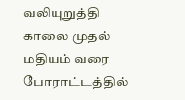வலியுறுத்தி காலை முதல் மதியம் வரை போராட்டத்தில்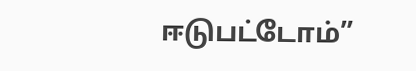ஈடுபட்டோம்”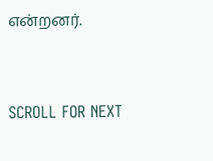என்றனர்.


SCROLL FOR NEXT